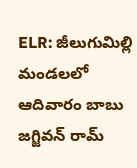ELR: జీలుగుమిల్లి మండలలో ఆదివారం బాబు జగ్జివన్ రామ్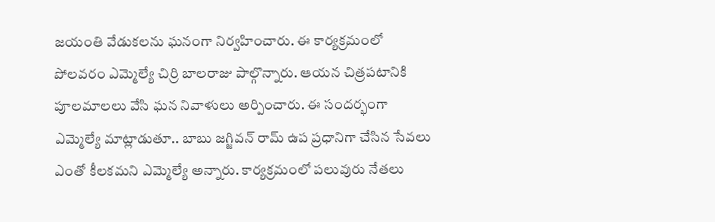జయంతి వేడుకలను ఘనంగా నిర్వహించారు. ఈ కార్యక్రమంలో పోలవరం ఎమ్మెల్యే చిర్రి బాలరాజు పాల్గొన్నారు. ఆయన చిత్రపటానికి పూలమాలలు వేసి ఘన నివాళులు అర్పించారు. ఈ సందర్భంగా ఎమ్మెల్యే మాట్లాడుతూ.. బాబు జగ్జివన్ రామ్ ఉప ప్రధానిగా చేసిన సేవలు ఎంతో కీలకమని ఎమ్మెల్యే అన్నారు. కార్యక్రమంలో పలువురు నేతలు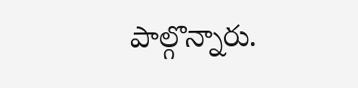పాల్గొన్నారు.